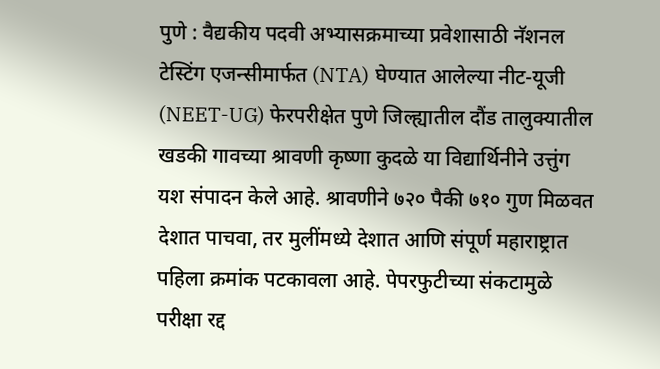पुणे : वैद्यकीय पदवी अभ्यासक्रमाच्या प्रवेशासाठी नॅशनल टेस्टिंग एजन्सीमार्फत (NTA) घेण्यात आलेल्या नीट-यूजी (NEET-UG) फेरपरीक्षेत पुणे जिल्ह्यातील दौंड तालुक्यातील खडकी गावच्या श्रावणी कृष्णा कुदळे या विद्यार्थिनीने उत्तुंग यश संपादन केले आहे. श्रावणीने ७२० पैकी ७१० गुण मिळवत देशात पाचवा, तर मुलींमध्ये देशात आणि संपूर्ण महाराष्ट्रात पहिला क्रमांक पटकावला आहे. पेपरफुटीच्या संकटामुळे परीक्षा रद्द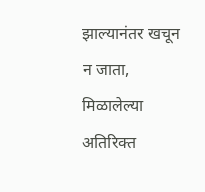झाल्यानंतर खचून न जाता, मिळालेल्या अतिरिक्त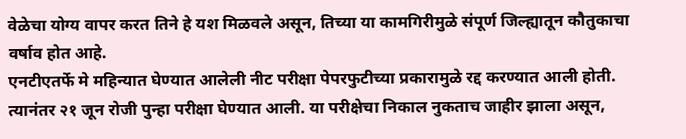वेळेचा योग्य वापर करत तिने हे यश मिळवले असून, तिच्या या कामगिरीमुळे संपूर्ण जिल्ह्यातून कौतुकाचा वर्षाव होत आहे.
एनटीएतर्फे मे महिन्यात घेण्यात आलेली नीट परीक्षा पेपरफुटीच्या प्रकारामुळे रद्द करण्यात आली होती. त्यानंतर २१ जून रोजी पुन्हा परीक्षा घेण्यात आली. या परीक्षेचा निकाल नुकताच जाहीर झाला असून,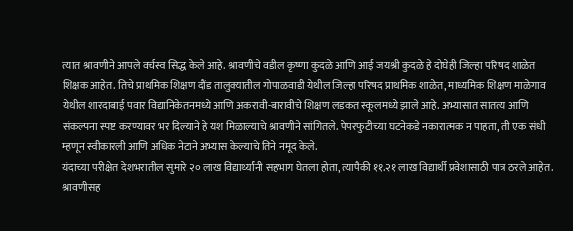त्यात श्रावणीने आपले वर्चस्व सिद्ध केले आहे. श्रावणीचे वडील कृष्णा कुदळे आणि आई जयश्री कुदळे हे दोघेही जिल्हा परिषद शाळेत शिक्षक आहेत. तिचे प्राथमिक शिक्षण दौंड तालुक्यातील गोपाळवाडी येथील जिल्हा परिषद प्राथमिक शाळेत, माध्यमिक शिक्षण माळेगाव येथील शारदाबाई पवार विद्यानिकेतनमध्ये आणि अकरावी-बारावीचे शिक्षण लडकत स्कूलमध्ये झाले आहे. अभ्यासात सातत्य आणि संकल्पना स्पष्ट करण्यावर भर दिल्याने हे यश मिळाल्याचे श्रावणीने सांगितले. पेपरफुटीच्या घटनेकडे नकारात्मक न पाहता, ती एक संधी म्हणून स्वीकारली आणि अधिक नेटाने अभ्यास केल्याचे तिने नमूद केले.
यंदाच्या परीक्षेत देशभरातील सुमारे २० लाख विद्यार्थ्यांनी सहभाग घेतला होता, त्यापैकी ११.२१ लाख विद्यार्थी प्रवेशासाठी पात्र ठरले आहेत. श्रावणीसह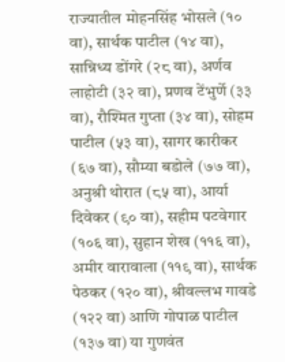राज्यातील मोहनसिंह भोसले (१० वा), सार्थक पाटील (१४ वा), सान्निध्य डोंगरे (२८ वा), अर्णव लाहोटी (३२ वा), प्रणव टेंभुर्णे (३३ वा), रौश्मित गुप्ता (३४ वा), सोहम पाटील (५३ वा), सागर कारीकर (६७ वा), सौम्या बडोले (७७ वा), अनुश्री थोरात (८५ वा), आर्या दिवेकर (९० वा), सहीम पटवेगार (१०६ वा), सुहान शेख (११६ वा), अमीर वारावाला (११९ वा), सार्थक पेठकर (१२० वा), श्रीवल्लभ गावडे (१२२ वा) आणि गोपाळ पाटील (१३७ वा) या गुणवंत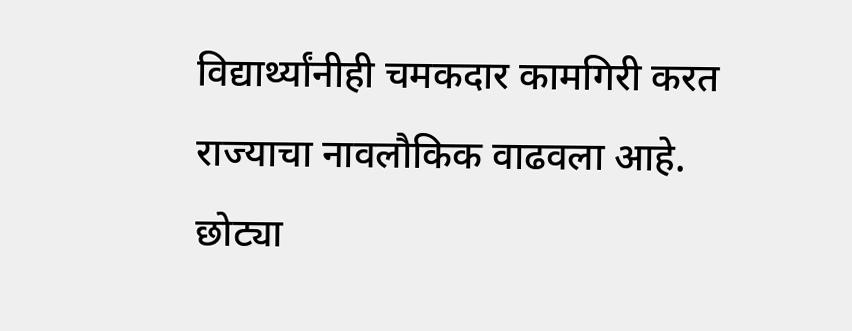विद्यार्थ्यांनीही चमकदार कामगिरी करत राज्याचा नावलौकिक वाढवला आहे. छोट्या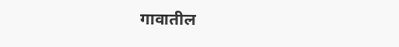गावातील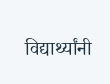विद्यार्थ्यांनी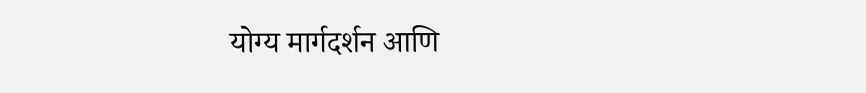योग्य मार्गदर्शन आणि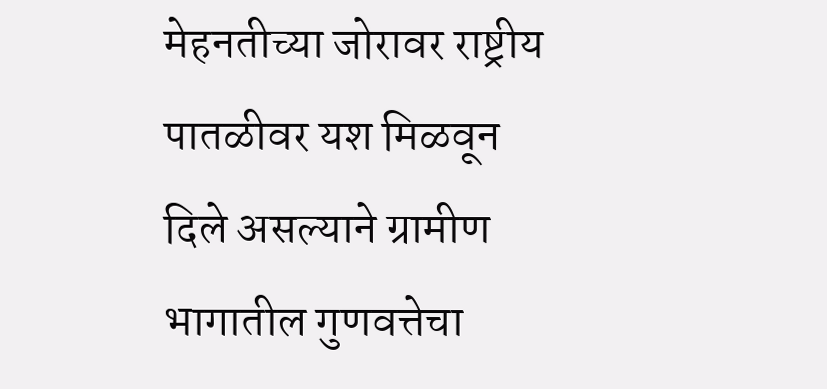मेहनतीच्या जोरावर राष्ट्रीय पातळीवर यश मिळवून दिले असल्याने ग्रामीण भागातील गुणवत्तेचा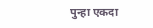पुन्हा एकदा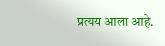प्रत्यय आला आहे.